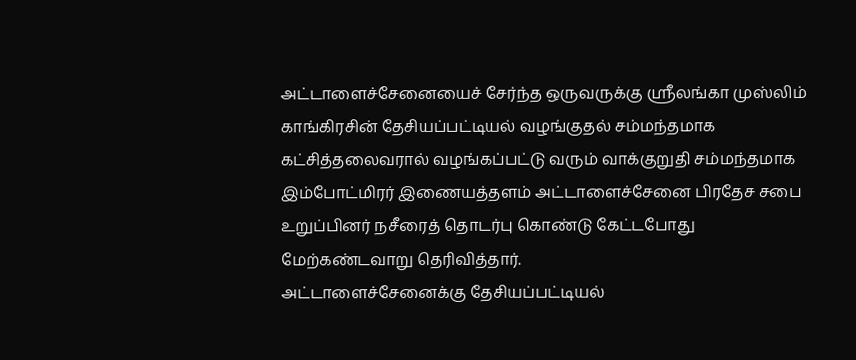அட்டாளைச்சேனையைச் சேர்ந்த ஒருவருக்கு ஸ்ரீலங்கா முஸ்லிம் காங்கிரசின் தேசியப்பட்டியல் வழங்குதல் சம்மந்தமாக கட்சித்தலைவரால் வழங்கப்பட்டு வரும் வாக்குறுதி சம்மந்தமாக இம்போட்மிரர் இணையத்தளம் அட்டாளைச்சேனை பிரதேச சபை உறுப்பினர் நசீரைத் தொடர்பு கொண்டு கேட்டபோது மேற்கண்டவாறு தெரிவித்தார்.
அட்டாளைச்சேனைக்கு தேசியப்பட்டியல்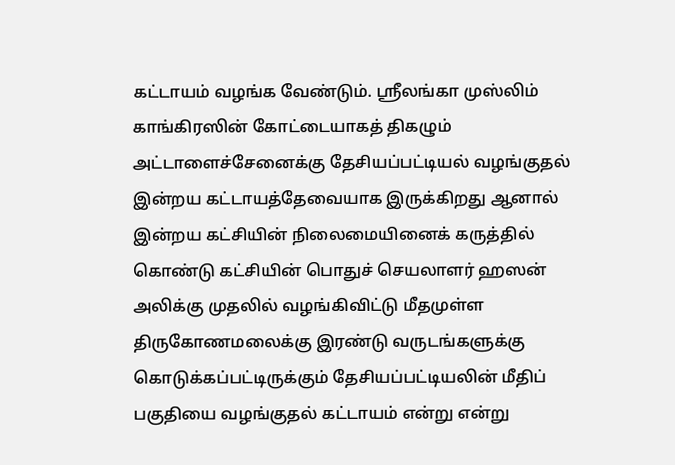கட்டாயம் வழங்க வேண்டும். ஸ்ரீலங்கா முஸ்லிம் காங்கிரஸின் கோட்டையாகத் திகழும் அட்டாளைச்சேனைக்கு தேசியப்பட்டியல் வழங்குதல் இன்றய கட்டாயத்தேவையாக இருக்கிறது ஆனால் இன்றய கட்சியின் நிலைமையினைக் கருத்தில் கொண்டு கட்சியின் பொதுச் செயலாளர் ஹஸன் அலிக்கு முதலில் வழங்கிவிட்டு மீதமுள்ள திருகோணமலைக்கு இரண்டு வருடங்களுக்கு கொடுக்கப்பட்டிருக்கும் தேசியப்பட்டியலின் மீதிப் பகுதியை வழங்குதல் கட்டாயம் என்று என்று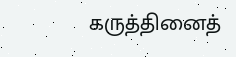கருத்தினைத்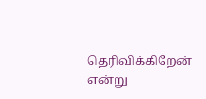தெரிவிக்கிறேன் என்று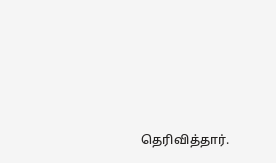தெரிவித்தார்.